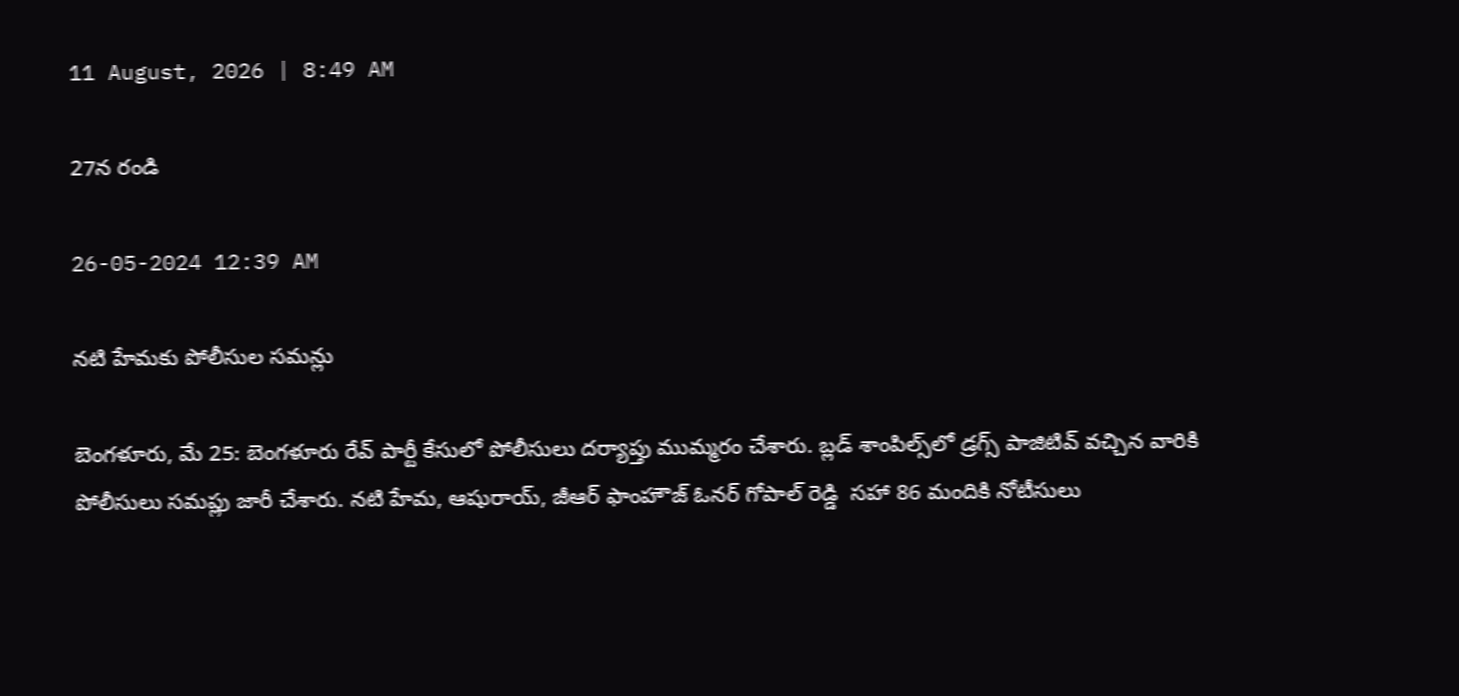11 August, 2026 | 8:49 AM

27న రండి

26-05-2024 12:39 AM

నటి హేమకు పోలీసుల సమన్లు

బెంగళూరు, మే 25: బెంగళూరు రేవ్ పార్టీ కేసులో పోలీసులు దర్యాప్తు ముమ్మరం చేశారు. బ్లడ్ శాంపిల్స్‌లో డ్రగ్స్ పాజిటివ్ వచ్చిన వారికి పోలీసులు సమప్లు జారీ చేశారు. నటి హేమ, ఆషురాయ్, జీఆర్ ఫాంహౌజ్ ఓనర్ గోపాల్ రెడ్డి  సహా 86 మందికి నోటీసులు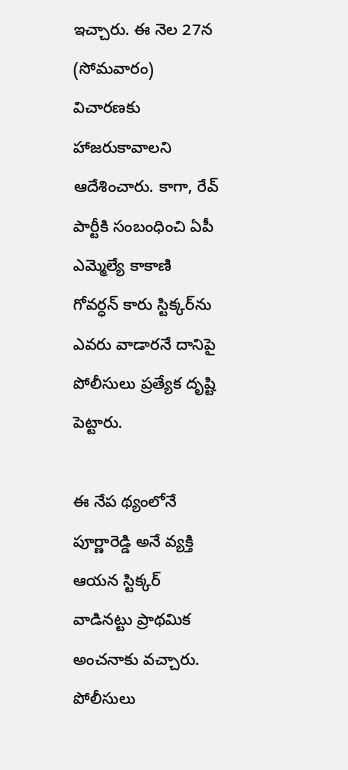ఇచ్చారు. ఈ నెల 27న (సోమవారం) విచారణకు హాజరుకావాలని ఆదేశించారు. కాగా, రేవ్ పార్టీకి సంబంధించి ఏపీ ఎమ్మెల్యే కాకాణి గోవర్ధన్ కారు స్టిక్కర్‌ను ఎవరు వాడారనే దానిపై పోలీసులు ప్రత్యేక దృష్టి పెట్టారు.

ఈ నేప థ్యంలోనే పూర్ణారెడ్డి అనే వ్యక్తి ఆయన స్టిక్కర్ వాడినట్టు ప్రాథమిక అంచనాకు వచ్చారు. పోలీసులు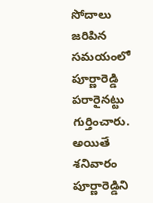సోదాలు జరిపిన సమయంలో పూర్ణారెడ్డి పరారైనట్టు గుర్తించారు. అయితే శనివారం పూర్ణారెడ్డిని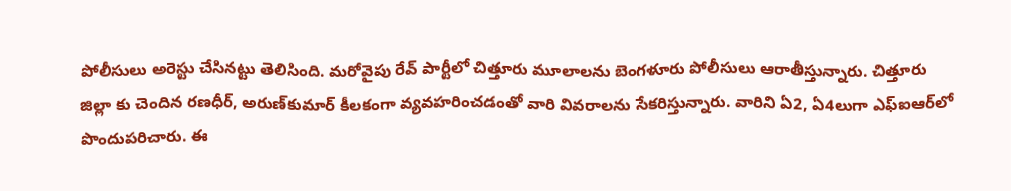పోలీసులు అరెస్టు చేసినట్టు తెలిసింది. మరోవైపు రేవ్ పార్టీలో చిత్తూరు మూలాలను బెంగళూరు పోలీసులు ఆరాతీస్తున్నారు. చిత్తూరు జిల్లా కు చెందిన రణధీర్, అరుణ్‌కుమార్ కీలకంగా వ్యవహరించడంతో వారి వివరాలను సేకరిస్తున్నారు. వారిని ఏ2, ఏ4లుగా ఎఫ్‌ఐఆర్‌లో  పొందుపరిచారు. ఈ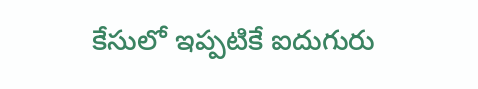కేసులో ఇప్పటికే ఐదుగురు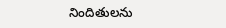నిందితులను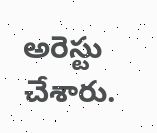అరెస్టు చేశారు.